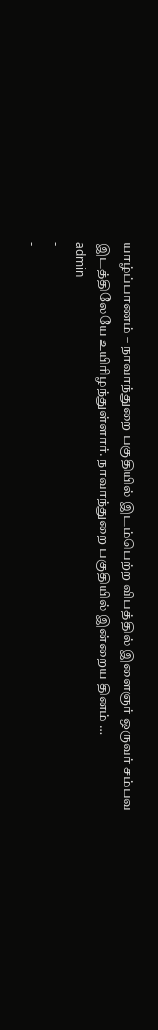யாழ்ப்பாணம் – நாவாந்துறை பகுதியில் இடம்பெற்ற விபத்தில் இளைஞர் ஒருவர் சம்பவ இடத்திலேயே உயிரிழந்துள்ளார். நாவாந்துறை பகுதியில் இன்றைய தினம் …
admin
-
-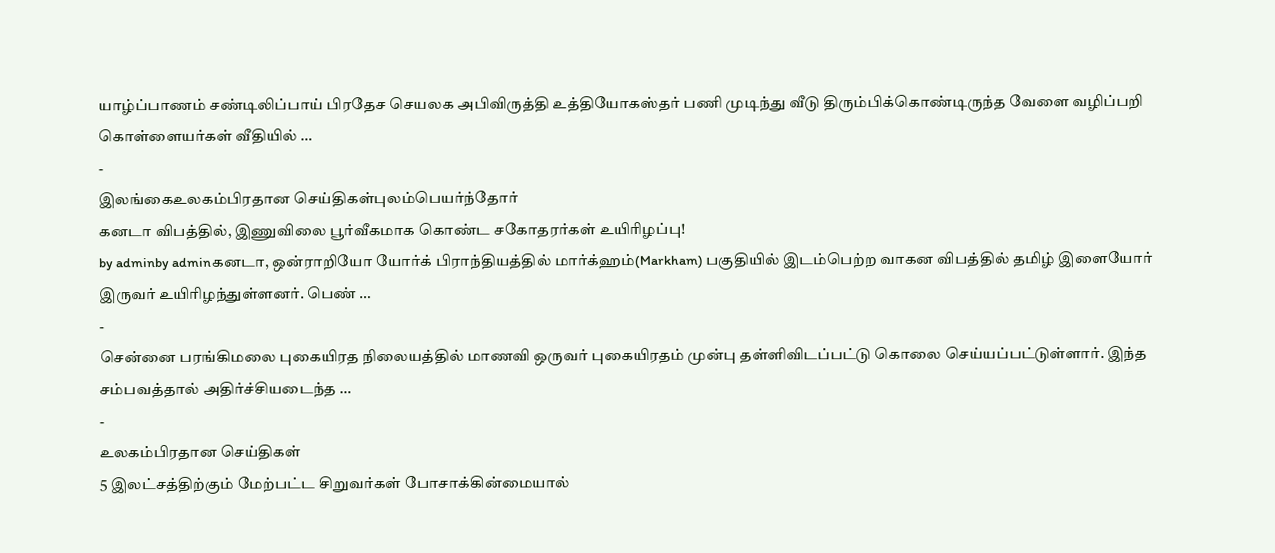யாழ்ப்பாணம் சண்டிலிப்பாய் பிரதேச செயலக அபிவிருத்தி உத்தியோகஸ்தர் பணி முடிந்து வீடு திரும்பிக்கொண்டிருந்த வேளை வழிப்பறி கொள்ளையர்கள் வீதியில் …
-
இலங்கைஉலகம்பிரதான செய்திகள்புலம்பெயர்ந்தோர்
கனடா விபத்தில், இணுவிலை பூர்வீகமாக கொண்ட சகோதரர்கள் உயிரிழப்பு!
by adminby adminகனடா, ஒன்ராறியோ யோர்க் பிராந்தியத்தில் மார்க்ஹம்(Markham) பகுதியில் இடம்பெற்ற வாகன விபத்தில் தமிழ் இளையோர் இருவர் உயிரிழந்துள்ளனர். பெண் …
-
சென்னை பரங்கிமலை புகையிரத நிலையத்தில் மாணவி ஒருவர் புகையிரதம் முன்பு தள்ளிவிடப்பட்டு கொலை செய்யப்பட்டுள்ளார். இந்த சம்பவத்தால் அதிர்ச்சியடைந்த …
-
உலகம்பிரதான செய்திகள்
5 இலட்சத்திற்கும் மேற்பட்ட சிறுவர்கள் போசாக்கின்மையால்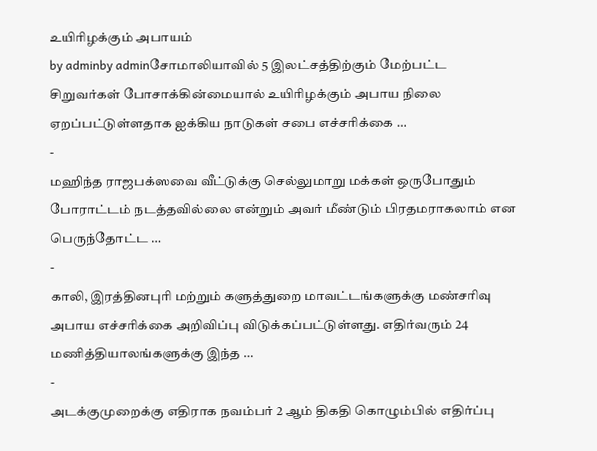உயிரிழக்கும் அபாயம்
by adminby adminசோமாலியாவில் 5 இலட்சத்திற்கும் மேற்பட்ட சிறுவர்கள் போசாக்கின்மையால் உயிரிழக்கும் அபாய நிலை ஏறப்பட்டுள்ளதாக ஐக்கிய நாடுகள் சபை எச்சரிக்கை …
-
மஹிந்த ராஜபக்ஸவை வீட்டுக்கு செல்லுமாறு மக்கள் ஒருபோதும் போராட்டம் நடத்தவில்லை என்றும் அவர் மீண்டும் பிரதமராகலாம் என பெருந்தோட்ட …
-
காலி, இரத்தினபுரி மற்றும் களுத்துறை மாவட்டங்களுக்கு மண்சரிவு அபாய எச்சரிக்கை அறிவிப்பு விடுக்கப்பட்டுள்ளது. எதிர்வரும் 24 மணித்தியாலங்களுக்கு இந்த …
-
அடக்குமுறைக்கு எதிராக நவம்பர் 2 ஆம் திகதி கொழும்பில் எதிர்ப்பு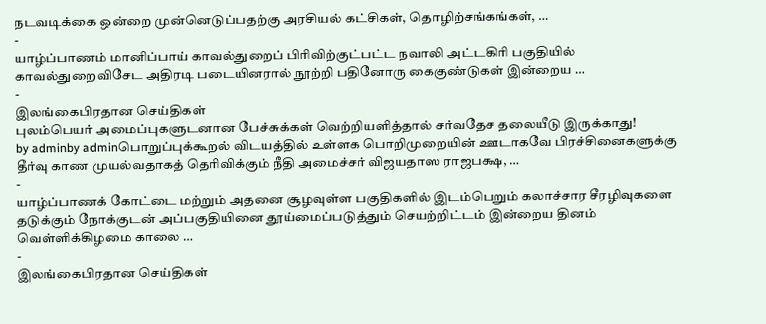நடவடிக்கை ஒன்றை முன்னெடுப்பதற்கு அரசியல் கட்சிகள், தொழிற்சங்கங்கள், …
-
யாழ்ப்பாணம் மானிப்பாய் காவல்துறைப் பிரிவிற்குட்பட்ட நவாலி அட்டகிரி பகுதியில் காவல்துறைவிசேட அதிரடி படையினரால் நூற்றி பதினோரு கைகுண்டுகள் இன்றைய …
-
இலங்கைபிரதான செய்திகள்
புலம்பெயர் அமைப்புகளுடனான பேச்சுக்கள் வெற்றியளித்தால் சர்வதேச தலையீடு இருக்காது!
by adminby adminபொறுப்புக்கூறல் விடயத்தில் உள்ளக பொறிமுறையின் ஊடாகவே பிரச்சினைகளுக்கு தீர்வு காண முயல்வதாகத் தெரிவிக்கும் நீதி அமைச்சர் விஜயதாஸ ராஜபக்ஷ, …
-
யாழ்ப்பாணக் கோட்டை மற்றும் அதனை சூழவுள்ள பகுதிகளில் இடம்பெறும் கலாச்சார சீரழிவுகளை தடுக்கும் நோக்குடன் அப்பகுதியினை தூய்மைப்படுத்தும் செயற்றிட்டம் இன்றைய தினம் வெள்ளிக்கிழமை காலை …
-
இலங்கைபிரதான செய்திகள்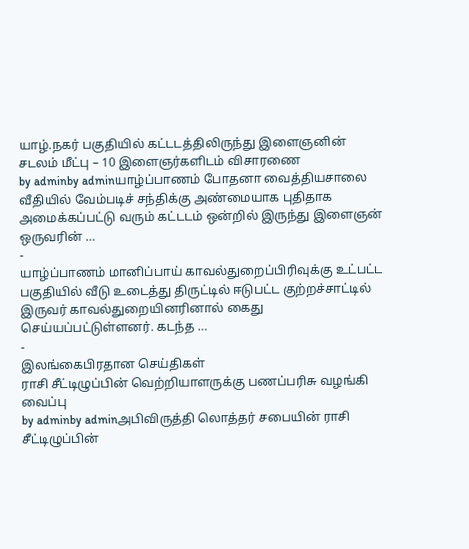யாழ்.நகர் பகுதியில் கட்டடத்திலிருந்து இளைஞனின் சடலம் மீட்பு – 10 இளைஞர்களிடம் விசாரணை
by adminby adminயாழ்ப்பாணம் போதனா வைத்தியசாலை வீதியில் வேம்படிச் சந்திக்கு அண்மையாக புதிதாக அமைக்கப்பட்டு வரும் கட்டடம் ஒன்றில் இருந்து இளைஞன் ஒருவரின் …
-
யாழ்ப்பாணம் மானிப்பாய் காவல்துறைப்பிரிவுக்கு உட்பட்ட பகுதியில் வீடு உடைத்து திருட்டில் ஈடுபட்ட குற்றச்சாட்டில் இருவர் காவல்துறையினரினால் கைது செய்யப்பட்டுள்ளனர். கடந்த …
-
இலங்கைபிரதான செய்திகள்
ராசி சீட்டிழுப்பின் வெற்றியாளருக்கு பணப்பரிசு வழங்கி வைப்பு
by adminby adminஅபிவிருத்தி லொத்தர் சபையின் ராசி சீட்டிழுப்பின்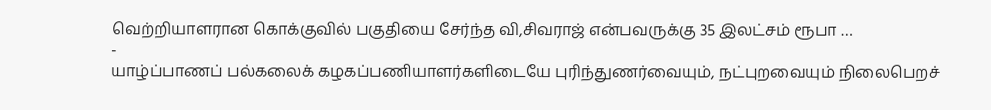வெற்றியாளரான கொக்குவில் பகுதியை சேர்ந்த வி,சிவராஜ் என்பவருக்கு 35 இலட்சம் ரூபா …
-
யாழ்ப்பாணப் பல்கலைக் கழகப்பணியாளர்களிடையே புரிந்துணர்வையும், நட்புறவையும் நிலைபெறச்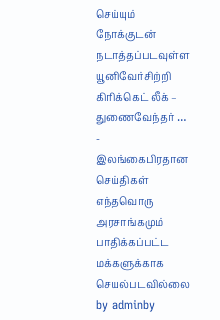செய்யும் நோக்குடன் நடாத்தப்படவுள்ள யூனிவேர்சிற்றி கிரிக்கெட் லீக் – துணைவேந்தர் …
-
இலங்கைபிரதான செய்திகள்
எந்தவொரு அரசாங்கமும் பாதிக்கப்பட்ட மக்களுக்காக செயல்படவில்லை
by adminby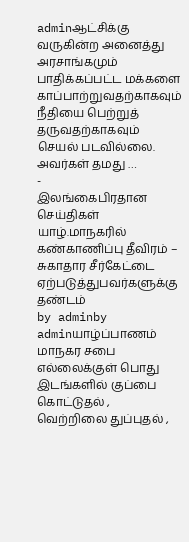adminஆட்சிக்கு வருகின்ற அனைத்து அரசாங்கமும் பாதிக்கப்பட்ட மக்களை காப்பாற்றுவதற்காகவும் நீதியை பெற்றுத் தருவதற்காகவும் செயல் படவில்லை. அவர்கள் தமது …
-
இலங்கைபிரதான செய்திகள்
யாழ்.மாநகரில் கண்காணிப்பு தீவிரம் – சுகாதார சீர்கேட்டை ஏற்படுத்துபவர்களுக்கு தண்டம்
by adminby adminயாழ்ப்பாணம் மாநகர சபை எல்லைக்குள் பொது இடங்களில் குப்பை கொட்டுதல் , வெற்றிலை துப்புதல் ,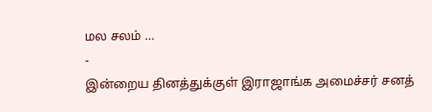மல சலம் …
-
இன்றைய தினத்துக்குள் இராஜாங்க அமைச்சர் சனத்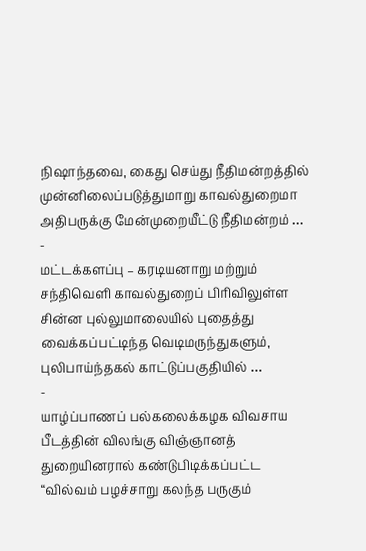நிஷாந்தவை, கைது செய்து நீதிமன்றத்தில் முன்னிலைப்படுத்துமாறு காவல்துறைமா அதிபருக்கு மேன்முறையீட்டு நீதிமன்றம் …
-
மட்டக்களப்பு – கரடியனாறு மற்றும் சந்திவெளி காவல்துறைப் பிரிவிலுள்ள சின்ன புல்லுமாலையில் புதைத்து வைக்கப்பட்டிந்த வெடிமருந்துகளும், புலிபாய்ந்தகல் காட்டுப்பகுதியில் …
-
யாழ்ப்பாணப் பல்கலைக்கழக விவசாய பீடத்தின் விலங்கு விஞ்ஞானத் துறையினரால் கண்டுபிடிக்கப்பட்ட “வில்வம் பழச்சாறு கலந்த பருகும்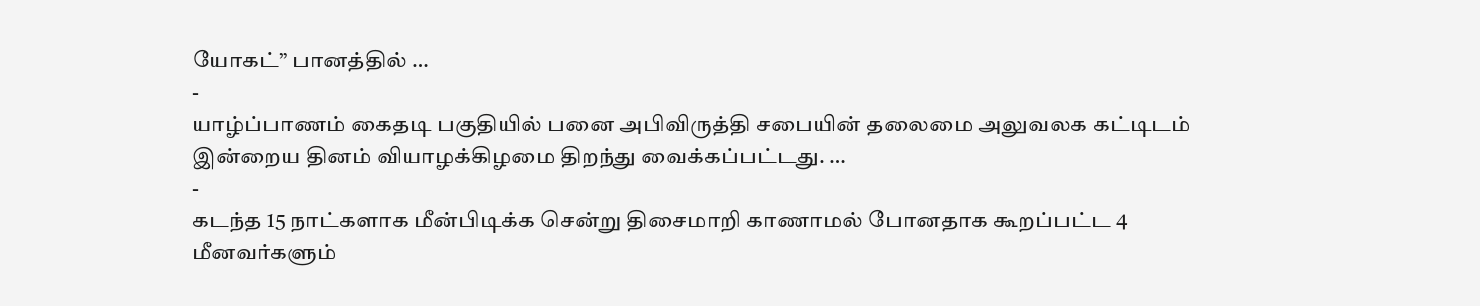யோகட்” பானத்தில் …
-
யாழ்ப்பாணம் கைதடி பகுதியில் பனை அபிவிருத்தி சபையின் தலைமை அலுவலக கட்டிடம் இன்றைய தினம் வியாழக்கிழமை திறந்து வைக்கப்பட்டது. …
-
கடந்த 15 நாட்களாக மீன்பிடிக்க சென்று திசைமாறி காணாமல் போனதாக கூறப்பட்ட 4 மீனவர்களும்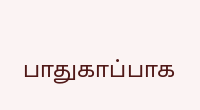பாதுகாப்பாக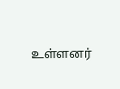உள்ளனர்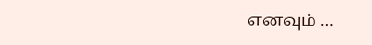எனவும் …